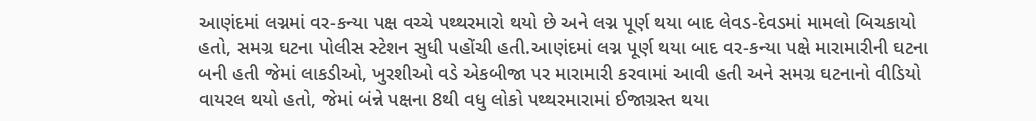આણંદમાં લગ્નમાં વર-કન્યા પક્ષ વચ્ચે પથ્થરમારો થયો છે અને લગ્ન પૂર્ણ થયા બાદ લેવડ-દેવડમાં મામલો બિચકાયો હતો, સમગ્ર ઘટના પોલીસ સ્ટેશન સુધી પહોંચી હતી.આણંદમાં લગ્ન પૂર્ણ થયા બાદ વર-કન્યા પક્ષે મારામારીની ઘટના બની હતી જેમાં લાકડીઓ, ખુરશીઓ વડે એકબીજા પર મારામારી કરવામાં આવી હતી અને સમગ્ર ઘટનાનો વીડિયો વાયરલ થયો હતો, જેમાં બંન્ને પક્ષના 8થી વધુ લોકો પથ્થરમારામાં ઈજાગ્રસ્ત થયા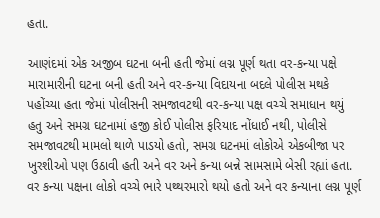હતા.

આણંદમાં એક અજીબ ઘટના બની હતી જેમાં લગ્ન પૂર્ણ થતા વર-કન્યા પક્ષે મારામારીની ઘટના બની હતી અને વર-કન્યા વિદાયના બદલે પોલીસ મથકે પહોંચ્યા હતા જેમાં પોલીસની સમજાવટથી વર-કન્યા પક્ષ વચ્ચે સમાધાન થયું હતુ અને સમગ્ર ઘટનામાં હજી કોઈ પોલીસ ફરિયાદ નોંધાઈ નથી, પોલીસે સમજાવટથી મામલો થાળે પાડયો હતો, સમગ્ર ઘટનમાં લોકોએ એકબીજા પર ખુરશીઓ પણ ઉઠાવી હતી અને વર અને કન્યા બન્ને સામસામે બેસી રહ્યાં હતા.
વર કન્યા પક્ષના લોકો વચ્ચે ભારે પથ્થરમારો થયો હતો અને વર કન્યાના લગ્ન પૂર્ણ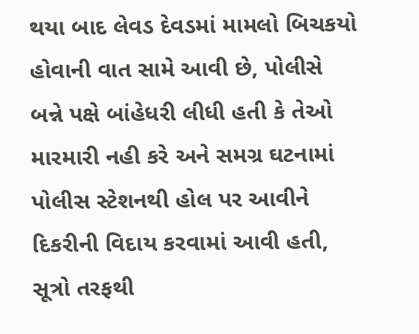થયા બાદ લેવડ દેવડમાં મામલો બિચકયો હોવાની વાત સામે આવી છે, પોલીસે બન્ને પક્ષે બાંહેધરી લીધી હતી કે તેઓ મારમારી નહી કરે અને સમગ્ર ઘટનામાં પોલીસ સ્ટેશનથી હોલ પર આવીને દિકરીની વિદાય કરવામાં આવી હતી, સૂત્રો તરફથી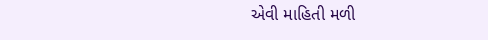એવી માહિતી મળી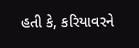હતી કે, કરિયાવરને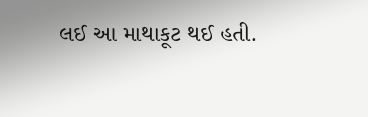લઈ આ માથાકૂટ થઈ હતી.